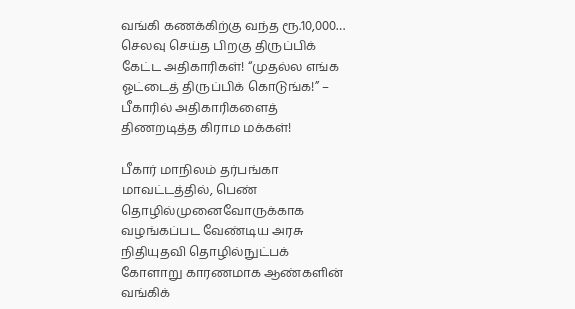வங்கி கணக்கிற்கு வந்த ரூ.10,000… செலவு செய்த பிறகு திருப்பிக் கேட்ட அதிகாரிகள்! “முதல்ல எங்க ஓட்டைத் திருப்பிக் கொடுங்க!” – பீகாரில் அதிகாரிகளைத் திணறடித்த கிராம மக்கள்!

பீகார் மாநிலம் தர்பங்கா மாவட்டத்தில், பெண் தொழில்முனைவோருக்காக வழங்கப்பட வேண்டிய அரசு நிதியுதவி தொழில்நுட்பக் கோளாறு காரணமாக ஆண்களின் வங்கிக்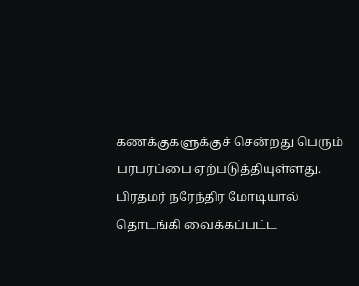கணக்குகளுக்குச் சென்றது பெரும் பரபரப்பை ஏற்படுத்தியுள்ளது. பிரதமர் நரேந்திர மோடியால் தொடங்கி வைக்கப்பட்ட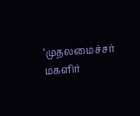‘முதலமைச்சர் மகளிர்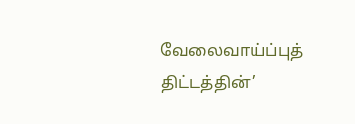வேலைவாய்ப்புத் திட்டத்தின்’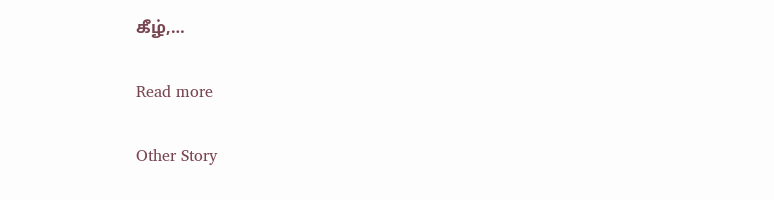கீழ்,…

Read more

Other Story